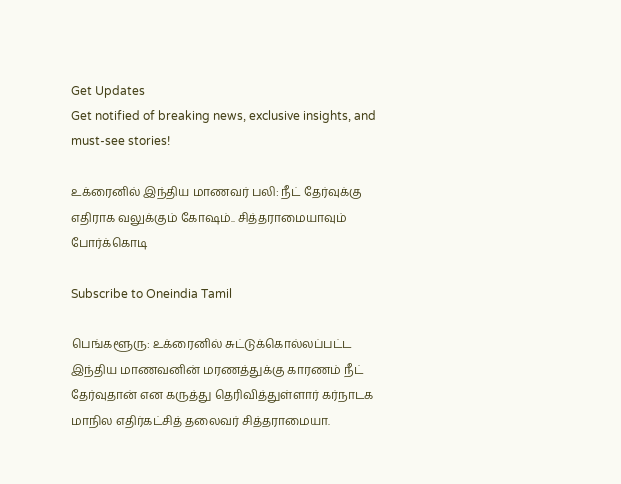Get Updates
Get notified of breaking news, exclusive insights, and must-see stories!

உக்ரைனில் இந்திய மாணவர் பலி: நீட் தேர்வுக்கு எதிராக வலுக்கும் கோஷம்.. சித்தராமையாவும் போர்க்கொடி

Subscribe to Oneindia Tamil

பெங்களூரு: உக்ரைனில் சுட்டுக்கொல்லப்பட்ட இந்திய மாணவனின் மரணத்துக்கு காரணம் நீட் தேர்வுதான் என கருத்து தெரிவித்துள்ளார் கர்நாடக மாநில எதிர்கட்சித் தலைவர் சித்தராமையா.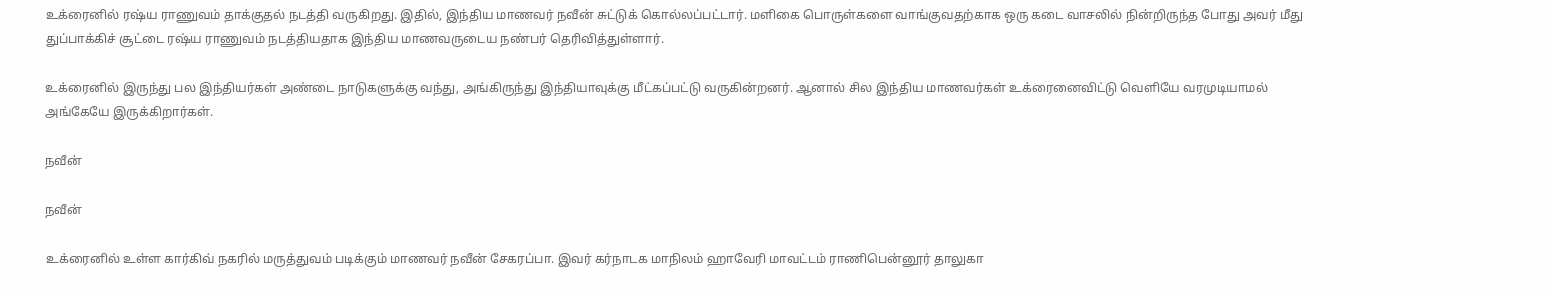உக்ரைனில் ரஷ்ய ராணுவம் தாக்குதல் நடத்தி வருகிறது. இதில், இந்திய மாணவர் நவீன் சுட்டுக் கொல்லப்பட்டார். மளிகை பொருள்களை வாங்குவதற்காக ஒரு கடை வாசலில் நின்றிருந்த போது அவர் மீது துப்பாக்கிச் சூட்டை ரஷ்ய ராணுவம் நடத்தியதாக இந்திய மாணவருடைய நண்பர் தெரிவித்துள்ளார்.

உக்ரைனில் இருந்து பல இந்தியர்கள் அண்டை நாடுகளுக்கு வந்து, அங்கிருந்து இந்தியாவுக்கு மீட்கப்பட்டு வருகின்றனர். ஆனால் சில இந்திய மாணவர்கள் உக்ரைனைவிட்டு வெளியே வரமுடியாமல் அங்கேயே இருக்கிறார்கள்.

நவீன்

நவீன்

உக்ரைனில் உள்ள கார்கிவ் நகரில் மருத்துவம் படிக்கும் மாணவர் நவீன் சேகரப்பா. இவர் கர்நாடக மாநிலம் ஹாவேரி மாவட்டம் ராணிபென்னூர் தாலுகா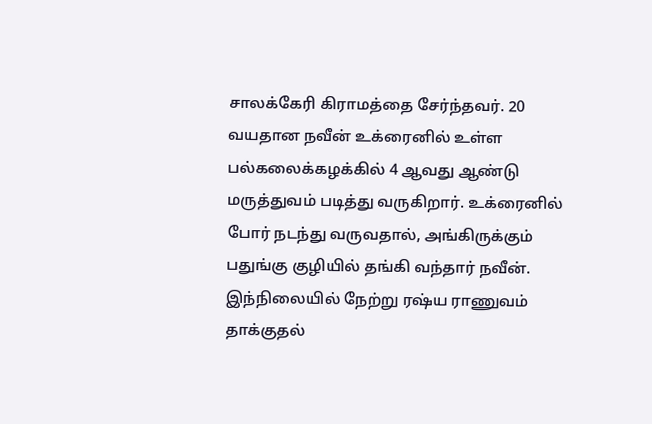சாலக்கேரி கிராமத்தை சேர்ந்தவர். 20 வயதான நவீன் உக்ரைனில் உள்ள பல்கலைக்கழக்கில் 4 ஆவது ஆண்டு மருத்துவம் படித்து வருகிறார். உக்ரைனில் போர் நடந்து வருவதால், அங்கிருக்கும் பதுங்கு குழியில் தங்கி வந்தார் நவீன். இந்நிலையில் நேற்று ரஷ்ய ராணுவம் தாக்குதல்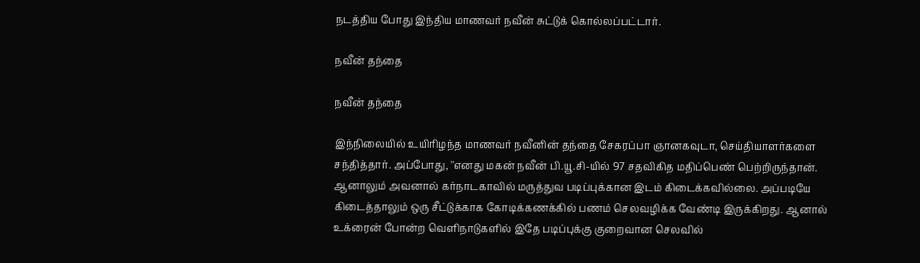நடத்திய போது இந்திய மாணவர் நவீன் சுட்டுக் கொல்லப்பட்டார்.

நவீன் தந்தை

நவீன் தந்தை

இந்நிலையில் உயிரிழந்த மாணவர் நவீனின் தந்தை சேகரப்பா ஞானகவுடா, செய்தியாளர்களை சந்தித்தார். அப்போது, ''எனது மகன் நவீன் பி.யூ.சி-யில் 97 சதவிகித மதிப்பெண் பெற்றிருந்தான். ஆனாலும் அவனால் கர்நாடகாவில் மருத்துவ படிப்புக்கான இடம் கிடைக்கவில்லை. அப்படியே கிடைத்தாலும் ஒரு சீட்டுக்காக கோடிக்கணக்கில் பணம் செலவழிக்க வேண்டி இருக்கிறது. ஆனால் உக்ரைன் போன்ற வெளிநாடுகளில் இதே படிப்புக்கு குறைவான செலவில்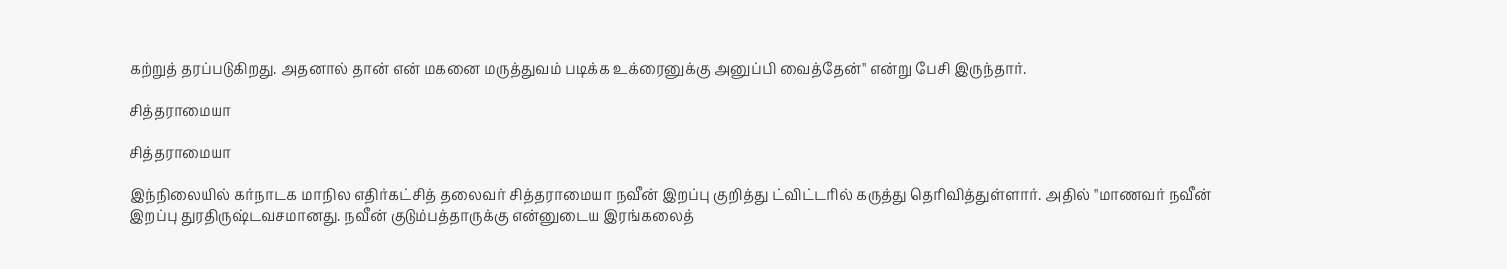கற்றுத் தரப்படுகிறது. அதனால் தான் என் மகனை மருத்துவம் படிக்க உக்ரைனுக்கு அனுப்பி வைத்தேன்'' என்று பேசி இருந்தார்.

சித்தராமையா

சித்தராமையா

இந்நிலையில் கர்நாடக மாநில எதிர்கட்சித் தலைவர் சித்தராமையா நவீன் இறப்பு குறித்து ட்விட்டரில் கருத்து தெரிவித்துள்ளார். அதில் ''மாணவர் நவீன் இறப்பு துரதிருஷ்டவசமானது. நவீன் குடும்பத்தாருக்கு என்னுடைய இரங்கலைத்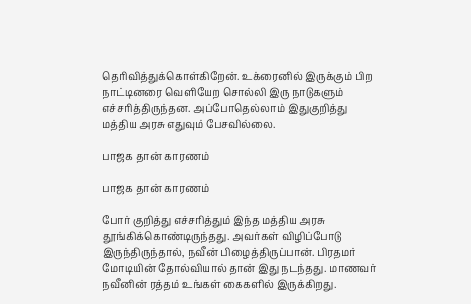தெரிவித்துக்கொள்கிறேன். உக்ரைனில் இருக்கும் பிற நாட்டினரை வெளியேற சொல்லி இரு நாடுகளும் எச்சரித்திருந்தன. அப்போதெல்லாம் இதுகுறித்து மத்திய அரசு எதுவும் பேசவில்லை.

பாஜக தான் காரணம்

பாஜக தான் காரணம்

போர் குறித்து எச்சரித்தும் இந்த மத்திய அரசு தூங்கிக்கொண்டிருந்தது. அவர்கள் விழிப்போடு இருந்திருந்தால், நவீன் பிழைத்திருப்பான். பிரதமர் மோடியின் தோல்வியால் தான் இது நடந்தது. மாணவர் நவீனின் ரத்தம் உங்கள் கைகளில் இருக்கிறது.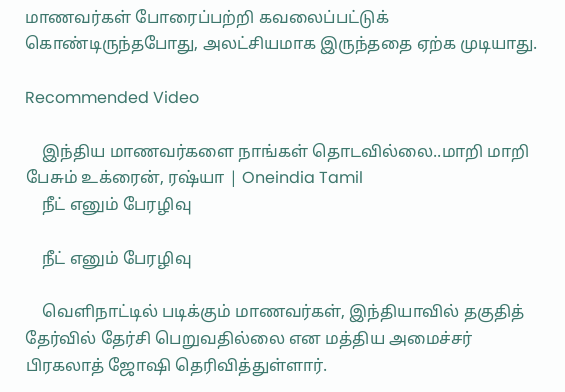மாணவர்கள் போரைப்பற்றி கவலைப்பட்டுக் கொண்டிருந்தபோது, அலட்சியமாக இருந்ததை ஏற்க முடியாது.

Recommended Video

    இந்திய மாணவர்களை நாங்கள் தொடவில்லை..மாறி மாறி பேசும் உக்ரைன், ரஷ்யா | Oneindia Tamil
    நீட் எனும் பேரழிவு

    நீட் எனும் பேரழிவு

    வெளிநாட்டில் படிக்கும் மாணவர்கள், இந்தியாவில் தகுதித் தேர்வில் தேர்சி பெறுவதில்லை என மத்திய அமைச்சர் பிரகலாத் ஜோஷி தெரிவித்துள்ளார்.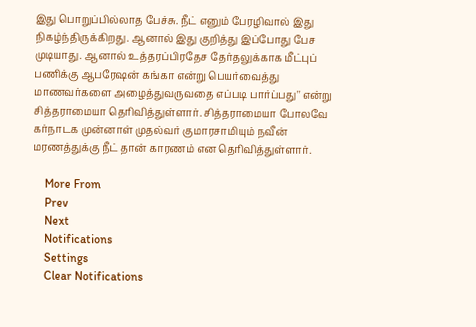இது பொறுப்பில்லாத பேச்சு. நீட் எனும் பேரழிவால் இது நிகழ்ந்திருக்கிறது. ஆனால் இது குறித்து இப்போது பேச முடியாது. ஆனால் உத்தரப்பிரதேச தேர்தலுக்காக மீட்புப் பணிக்கு ஆபரேஷன் கங்கா என்று பெயர்வைத்து மாணவர்களை அழைத்துவருவதை எப்படி பார்ப்பது'' என்று சித்தராமையா தெரிவித்துள்ளார். சித்தராமையா போலவே கர்நாடக முன்னாள் முதல்வர் குமாரசாமியும் நவீன் மரணத்துக்கு நீட் தான் காரணம் என தெரிவித்துள்ளார்.

    More From
    Prev
    Next
    Notifications
    Settings
    Clear Notifications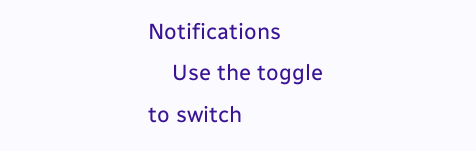Notifications
    Use the toggle to switch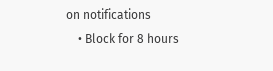on notifications
    • Block for 8 hours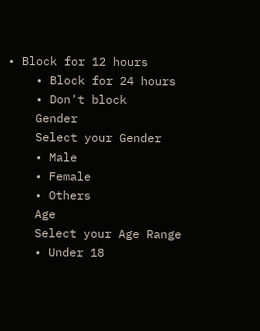• Block for 12 hours
    • Block for 24 hours
    • Don't block
    Gender
    Select your Gender
    • Male
    • Female
    • Others
    Age
    Select your Age Range
    • Under 18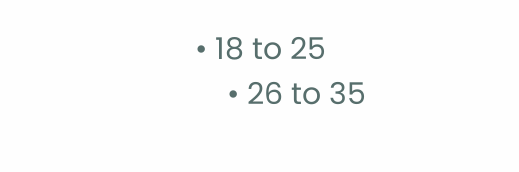• 18 to 25
    • 26 to 35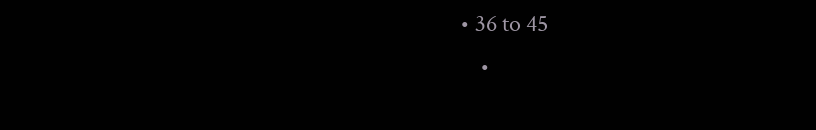• 36 to 45
    •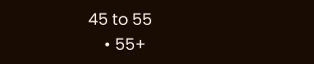45 to 55
    • 55+